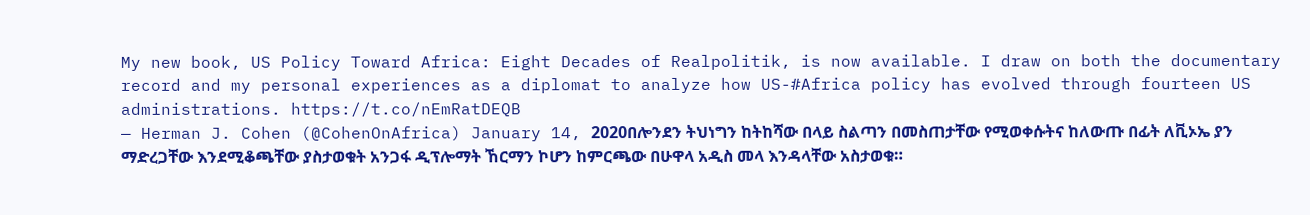My new book, US Policy Toward Africa: Eight Decades of Realpolitik, is now available. I draw on both the documentary record and my personal experiences as a diplomat to analyze how US-#Africa policy has evolved through fourteen US administrations. https://t.co/nEmRatDEQB
— Herman J. Cohen (@CohenOnAfrica) January 14, 2020በሎንደን ትህነግን ከትከሻው በላይ ስልጣን በመስጠታቸው የሚወቀሱትና ከለውጡ በፊት ለቪኦኤ ያን ማድረጋቸው እንደሚቆጫቸው ያስታወቁት አንጋፋ ዲፕሎማት ኸርማን ኮሆን ከምርጫው በሁዋላ አዲስ መላ እንዳላቸው አስታወቁ።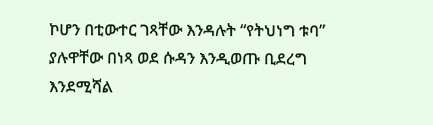ኮሆን በቲውተር ገጻቸው እንዳሉት “የትህነግ ቱባ” ያሉዋቸው በነጻ ወደ ሱዳን እንዲወጡ ቢደረግ እንደሚሻል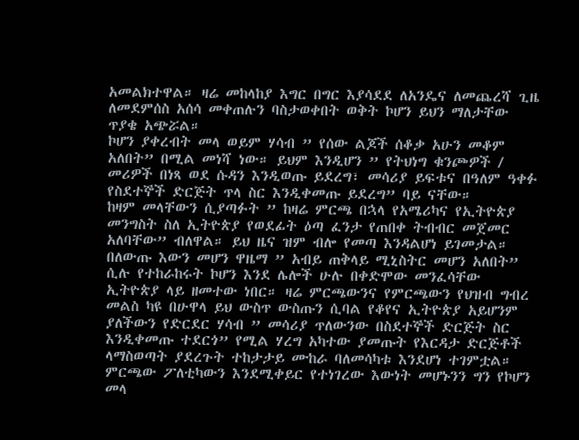አመልክተዋል። ዛሬ መከላከያ እግር በግር እያሳደደ ለአንዴና ለመጨረሻ ጊዜ ለመደምሰስ አሰሳ መቀጠሉን ባስታወቀበት ወቅት ኮሆን ይህን ማለታቸው ጥያቄ አጭሯል።
ኮሆን ያቀረብት መላ ወይም ሃሳብ ” የሰው ልጆች ሰቆቃ አሁን መቆም አለበት” በሚል መነሻ ነው። ይህም እንዲሆን ” የትህነግ ቁንጮዎች / መሪዎች በነጻ ወደ ሱዳን እንዲወጡ ይደረግ፣ መሳሪያ ይፍቱና በዓለም ዓቀፉ የስደተኞች ድርጅት ጥላ ስር እንዲቀመጡ ይደረግ” ባይ ናቸው።
ከዛም መላቸውን ሲያጣፉት ” ከዛሬ ምርጫ በኋላ የአሜሪካና የኢትዮጵያ መንግስት ስለ ኢትዮጵያ የወደፊት ዕጣ ፈንታ የጠበቀ ትብብር መጀመር አለባቸው” ብለዋል። ይህ ዜና ዝም ብሎ የመጣ እንዳልሆነ ይገመታል።
በለውጡ እውን መሆን ዋዜማ ” አብይ ጠቅላይ ሚኒስትር መሆን አለበት” ሲሉ የተከራከሩት ኮሆን እንደ ሌሎች ሁሉ በቀድሞው መንፈሳቸው ኢትዮጵያ ላይ ዘመተው ነበር። ዛሬ ምርጫውንና የምርጫውን የህዝብ ግብረ መልስ ካዩ በሁዋላ ይህ ውስጥ ውስጡን ሲባል የቆየና ኢትዮጵያ አይሆንም ያለችውን የድርደር ሃሳብ ” መሳሪያ ጥለውንው በስደተኞች ድርጅት ስር እንዲቀመጡ ተደርጎ” የሚል ሃረግ አካተው ያመጡት የእርዳታ ድርጅቶች ላማስወጣት ያደረጉት ተከታታይ ሙከራ ባለመሳካቱ እንደሆነ ተገምቷል።
ምርጫው ፖለቲካውን እንደሚቀይር የተነገረው እውነት መሆኑንን ግን የኮሆን መላ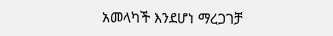አመላካች እንደሆነ ማረጋገቻ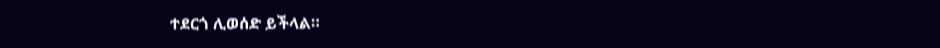ተደርጎ ሊወሰድ ይችላል።